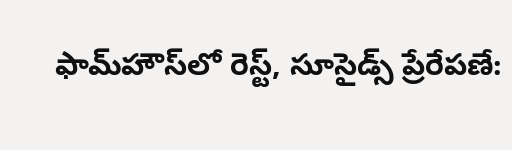ఫామ్‌హౌస్‌లో రెస్ట్, సూసైడ్స్ ప్రేరేపణే: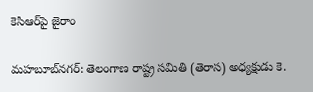కెసిఆర్‌పై జైరాం

మహబూబ్‌నగర్: తెలంగాణ రాష్ట్ర సమితి (తెరాస) అధ్యక్షుడు కె.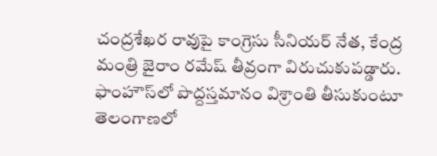చంద్రశేఖర రావుపై కాంగ్రెసు సీనియర్ నేత, కేంద్ర మంత్రి జైరాం రమేష్ తీవ్రంగా విరుచుకుపడ్డారు. ఫాంహౌస్‌లో పొద్దస్తమానం విశ్రాంతి తీసుకుంటూ తెలంగాణలో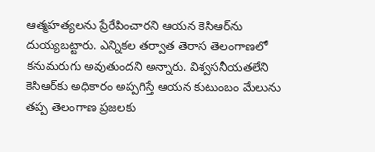ఆత్మహత్యలను ప్రేరేపించారని ఆయన కెసిఆర్‌ను దుయ్యబట్టారు. ఎన్నికల తర్వాత తెరాస తెలంగాణలో కనుమరుగు అవుతుందని అన్నారు. విశ్వసనీయతలేని కెసిఆర్‌కు అధికారం అప్పగిస్తే ఆయన కుటుంబం మేలును తప్ప తెలంగాణ ప్రజలకు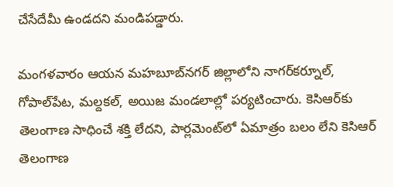చేసేదేమీ ఉండదని మండిపడ్డారు.

మంగళవారం ఆయన మహబూబ్‌నగర్ జిల్లాలోని నాగర్‌కర్నూల్, గోపాల్‌పేట, మల్దకల్, అయిజ మండలాల్లో పర్యటించారు. కెసిఆర్‌కు తెలంగాణ సాధించే శక్తి లేదని, పార్లమెంట్‌లో ఏమాత్రం బలం లేని కెసిఆర్ తెలంగాణ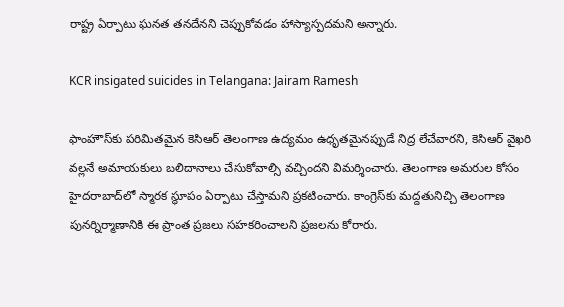రాష్ట్ర ఏర్పాటు ఘనత తనదేనని చెప్పుకోవడం హాస్యాస్పదమని అన్నారు.

KCR insigated suicides in Telangana: Jairam Ramesh

ఫాంహౌస్‌కు పరిమితమైన కెసిఆర్ తెలంగాణ ఉద్యమం ఉధృతమైనప్పుడే నిద్ర లేచేవారని, కెసిఆర్ వైఖరి వల్లనే అమాయకులు బలిదానాలు చేసుకోవాల్సి వచ్చిందని విమర్శించారు. తెలంగాణ అమరుల కోసం హైదరాబాద్‌లో స్మారక స్థూపం ఏర్పాటు చేస్తామని ప్రకటించారు. కాంగ్రెస్‌కు మద్దతునిచ్చి తెలంగాణ పునర్నిర్మాణానికి ఈ ప్రాంత ప్రజలు సహకరించాలని ప్రజలను కోరారు.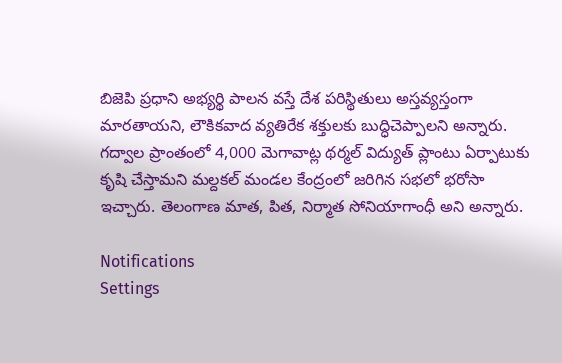బిజెపి ప్రధాని అభ్యర్థి పాలన వస్తే దేశ పరిస్థితులు అస్తవ్యస్తంగా మారతాయని, లౌకికవాద వ్యతిరేక శక్తులకు బుద్ధిచెప్పాలని అన్నారు. గద్వాల ప్రాంతంలో 4,000 మెగావాట్ల థర్మల్ విద్యుత్ ప్లాంటు ఏర్పాటుకు కృషి చేస్తామని మల్దకల్ మండల కేంద్రంలో జరిగిన సభలో భరోసా ఇచ్చారు. తెలంగాణ మాత, పిత, నిర్మాత సోనియాగాంధీ అని అన్నారు.

Notifications
Settings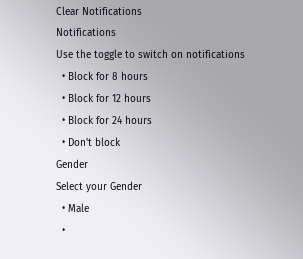Clear Notifications
Notifications
Use the toggle to switch on notifications
  • Block for 8 hours
  • Block for 12 hours
  • Block for 24 hours
  • Don't block
Gender
Select your Gender
  • Male
  •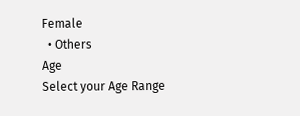Female
  • Others
Age
Select your Age Range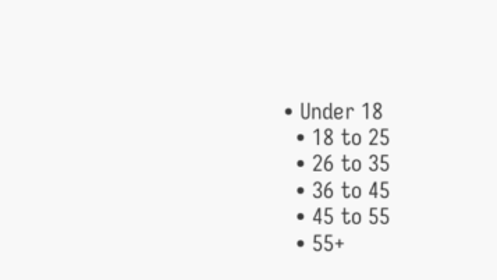• Under 18
  • 18 to 25
  • 26 to 35
  • 36 to 45
  • 45 to 55
  • 55+